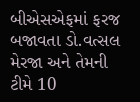બીએસએફમાં ફરજ બજાવતા ડો.વત્સલ મેરજા અને તેમની ટીમે 10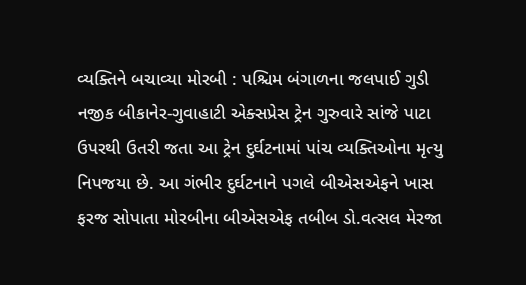વ્યક્તિને બચાવ્યા મોરબી : પશ્ચિમ બંગાળના જલપાઈ ગુડી નજીક બીકાનેર-ગુવાહાટી એક્સપ્રેસ ટ્રેન ગુરુવારે સાંજે પાટા ઉપરથી ઉતરી જતા આ ટ્રેન દુર્ઘટનામાં પાંચ વ્યક્તિઓના મૃત્યુ નિપજયા છે. આ ગંભીર દુર્ઘટનાને પગલે બીએસએફને ખાસ ફરજ સોપાતા મોરબીના બીએસએફ તબીબ ડો.વત્સલ મેરજા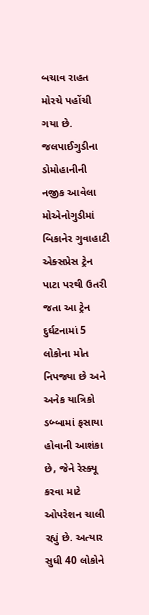બચાવ રાહત મોરચે પહોંચી ગયા છે. જલપાઈગુડીના ડોમોહાનીની નજીક આવેલા મોએનોગુડીમાં બિકાનેર ગુવાહાટી એક્સપ્રેસ ટ્રેન પાટા પરથી ઉતરી જતા આ ટ્રેન દુર્ઘટનામાં 5 લોકોના મોત નિપજ્યા છે અને અનેક યાત્રિકો ડબ્બામાં ફસાયા હોવાની આશંકા છે, જેને રેસ્ક્યૂ કરવા માટે ઓપરેશન ચાલી રહ્યું છે. અત્યાર સુધી 40 લોકોને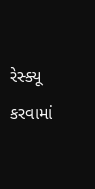રેસ્ક્યૂ કરવામાં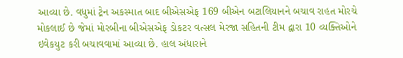આવ્યા છે. વધુમાં ટ્રેન અકસ્માત બાદ બીએસએફ 169 બીએન બટાલિયાનને બચાવ રાહત મોરચે મોકલાઈ છે જેમાં મોરબીના બીએસએફ ડોકટર વત્સલ મેરજા સહિતની ટીમ દ્વારા 10 વ્યક્તિઓને ઇવેકયુટ કરી બચાવવામાં આવ્યા છે. હાલ અંધારાને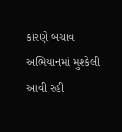કારણે બચાવ અભિયાનમાં મુશ્કેલી આવી રહી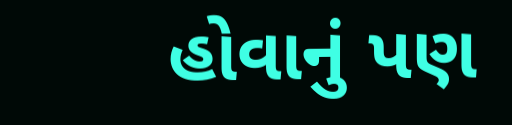હોવાનું પણ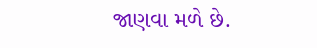જાણવા મળે છે.